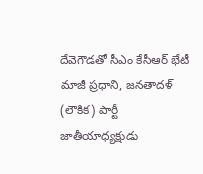దేవెగౌడతో సీఎం కేసీఆర్ భేటీ
మాజీ ప్రధాని, జనతాదళ్ (లౌకిక) పార్టీ జాతీయాధ్యక్షుడు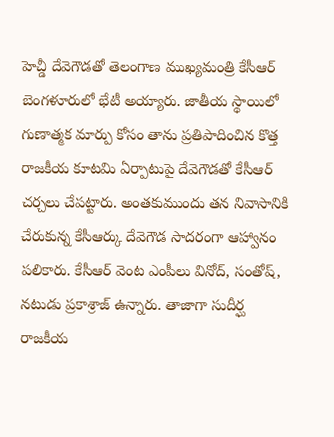హెచ్డీ దేవెగౌడతో తెలంగాణ ముఖ్యమంత్రి కేసీఆర్ బెంగళూరులో భేటీ అయ్యారు. జాతీయ స్థాయిలో గుణాత్మక మార్పు కోసం తాను ప్రతిపాదించిన కొత్త రాజకీయ కూటమి ఏర్పాటుపై దేవెగౌడతో కేసీఆర్ చర్చలు చేపట్టారు. అంతకుముందు తన నివాసానికి చేరుకున్న కేసీఆర్కు దేవెగౌడ సాదరంగా ఆహ్వానం పలికారు. కేసీఆర్ వెంట ఎంపీలు వినోద్, సంతోష్, నటుడు ప్రకాశ్రాజ్ ఉన్నారు. తాజాగా సుదీర్ఘ రాజకీయ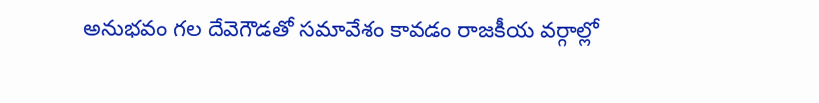అనుభవం గల దేవెగౌడతో సమావేశం కావడం రాజకీయ వర్గాల్లో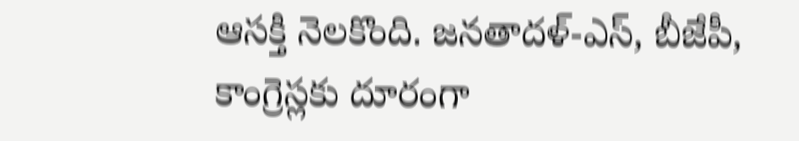ఆసక్తి నెలకొంది. జనతాదళ్-ఎస్, బీజేపీ, కాంగ్రెస్లకు దూరంగా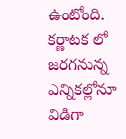ఉంటోంది. కర్ణాటక లో జరగనున్న ఎన్నికల్లోనూ విడిగా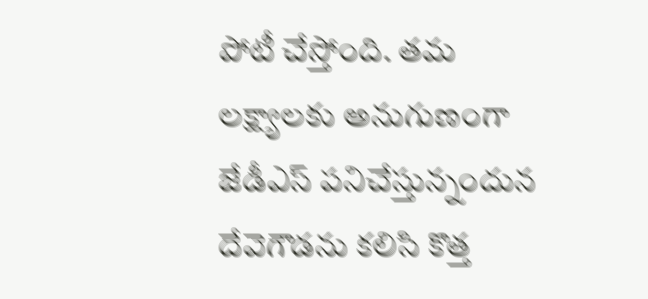పోటీ చేస్తోంది. తమ లక్ష్యాలకు అనుగుణంగా జేడీఎస్ పనిచేస్తున్నందున దేవెగౌడను కలిసి కొత్త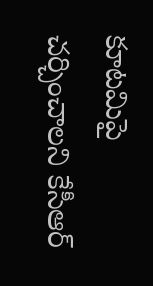కూటమిపై చర్చించాలని కేసీఆర్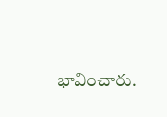భావించారు.